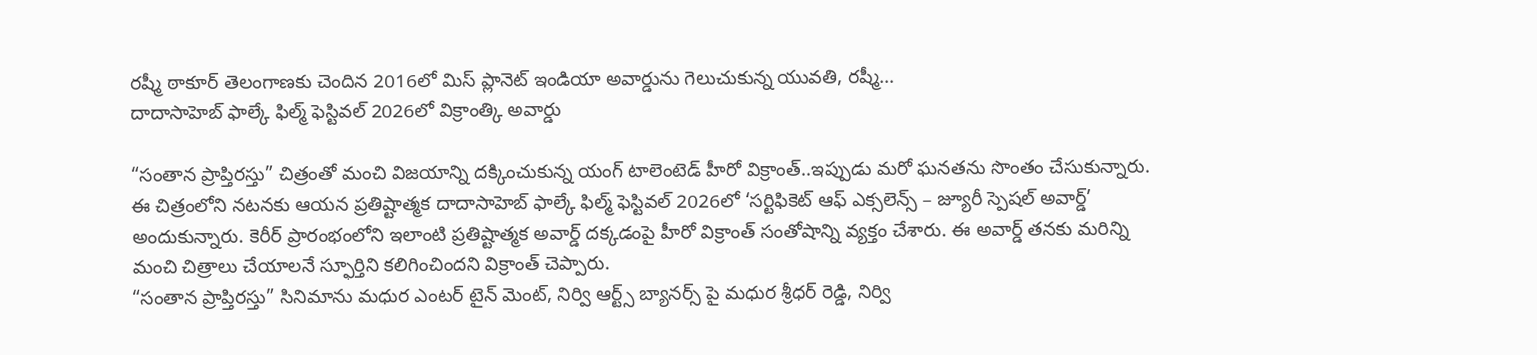రష్మీ ఠాకూర్ తెలంగాణకు చెందిన 2016లో మిస్ ప్లానెట్ ఇండియా అవార్డును గెలుచుకున్న యువతి, రష్మీ…
దాదాసాహెబ్ ఫాల్కే ఫిల్మ్ ఫెస్టివల్ 2026లో విక్రాంత్కి అవార్డు

“సంతాన ప్రాప్తిరస్తు” చిత్రంతో మంచి విజయాన్ని దక్కించుకున్న యంగ్ టాలెంటెడ్ హీరో విక్రాంత్..ఇప్పుడు మరో ఘనతను సొంతం చేసుకున్నారు. ఈ చిత్రంలోని నటనకు ఆయన ప్రతిష్టాత్మక దాదాసాహెబ్ ఫాల్కే ఫిల్మ్ ఫెస్టివల్ 2026లో ‘సర్టిఫికెట్ ఆఫ్ ఎక్సలెన్స్ – జ్యూరీ స్పెషల్ అవార్డ్’ అందుకున్నారు. కెరీర్ ప్రారంభంలోని ఇలాంటి ప్రతిష్టాత్మక అవార్డ్ దక్కడంపై హీరో విక్రాంత్ సంతోషాన్ని వ్యక్తం చేశారు. ఈ అవార్డ్ తనకు మరిన్ని మంచి చిత్రాలు చేయాలనే స్ఫూర్తిని కలిగించిందని విక్రాంత్ చెప్పారు.
“సంతాన ప్రాప్తిరస్తు” సినిమాను మధుర ఎంటర్ టైన్ మెంట్, నిర్వి ఆర్ట్స్ బ్యానర్స్ పై మధుర శ్రీధర్ రెడ్డి, నిర్వి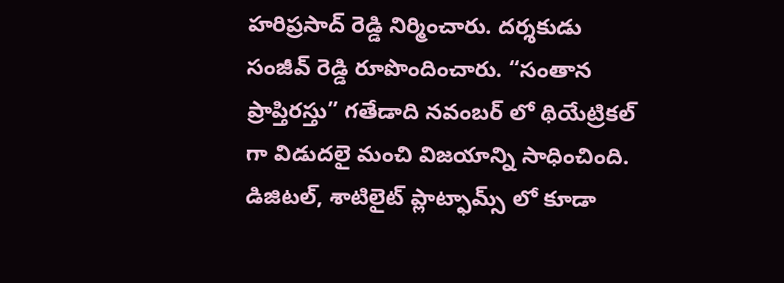హరిప్రసాద్ రెడ్డి నిర్మించారు. దర్శకుడు సంజీవ్ రెడ్డి రూపొందించారు. “సంతాన ప్రాప్తిరస్తు” గతేడాది నవంబర్ లో థియేట్రికల్ గా విడుదలై మంచి విజయాన్ని సాధించింది. డిజిటల్, శాటిలైట్ ప్లాట్ఫామ్స్ లో కూడా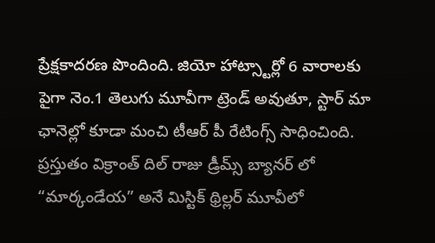ప్రేక్షకాదరణ పొందింది. జియో హాట్స్టార్లో 6 వారాలకు పైగా నెం.1 తెలుగు మూవీగా ట్రెండ్ అవుతూ, స్టార్ మా ఛానెల్లో కూడా మంచి టీఆర్ పీ రేటింగ్స్ సాధించింది. ప్రస్తుతం విక్రాంత్ దిల్ రాజు డ్రీమ్స్ బ్యానర్ లో “మార్కండేయ” అనే మిస్టిక్ థ్రిల్లర్ మూవీలో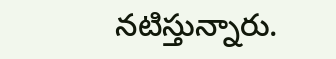నటిస్తున్నారు.